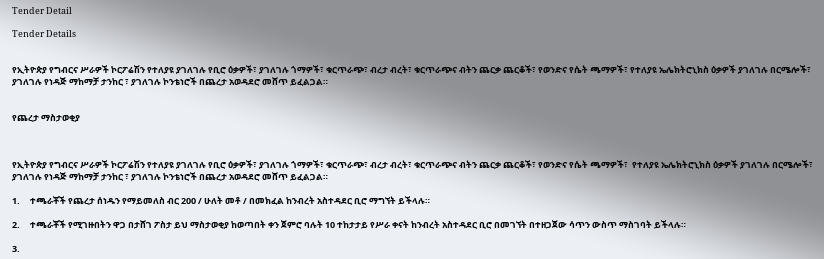Tender Detail

Tender Details


የኢትዮጵያ የግብርና ሥራዎች ኮርፖሬሽን የተለያዩ ያገለገሉ የቢሮ ዕቃዎች፣ ያገለገሉ ጎማዎች፣ ቁርጥራጭ፣ ብረታ ብረት፣ ቁርጥራጭና ብትን ጨርቃ ጨርቆች፣ የወንድና የሴት ጫማዎች፣ የተለያዩ ኤሌክትሮኒክስ ዕቃዎች ያገለገሉ በርሜሎች፣ ያገለገሉ የነዳጅ ማከማቻ ታንከር ፣ ያገለገሉ ኮንቴነሮች በጨረታ አወዳደሮ መሸጥ ይፈልጋል።


የጨረታ ማስታወቂያ



የኢትዮጵያ የግብርና ሥራዎች ኮርፖሬሽን የተለያዩ ያገለገሉ የቢሮ ዕቃዎች፣ ያገለገሉ ጎማዎች፣ ቁርጥራጭ፣ ብረታ ብረት፣ ቁርጥራጭና ብትን ጨርቃ ጨርቆች፣ የወንድና የሴት ጫማዎች፣  የተለያዩ ኤሌክትሮኒክስ ዕቃዎች ያገለገሉ በርሜሎች፣ ያገለገሉ የነዳጅ ማከማቻ ታንከር ፣ ያገለገሉ ኮንቴነሮች በጨረታ አወዳደሮ መሸጥ ይፈልጋል።

1.     ተጫራቾች የጨረታ ሰነዱን የማይመለስ ብር 200 / ሁለት መቶ / በመክፈል ከንብረት አስተዳደር ቢሮ ማግኘት ይችላሉ።

2.     ተጫራቾች የሚገዙበትን ዋጋ በታሸገ ፖስታ ይህ ማስታወቂያ ከወጣበት ቀን ጀምሮ ባሉት 10 ተከታታይ የሥራ ቀናት ከንብረት አስተዳደር ቢሮ በመገኘት በተዘጋጀው ሳጥን ውስጥ ማስገባት ይችላሉ።

3.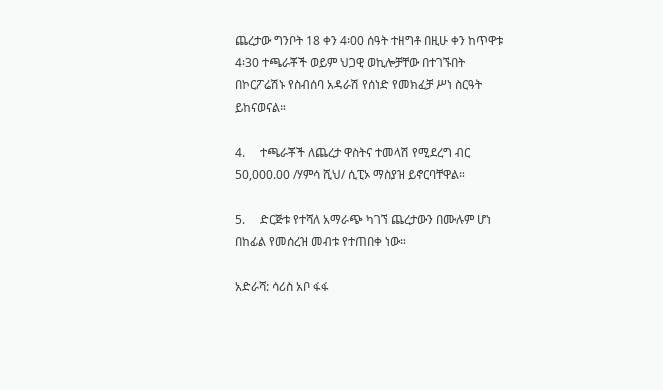ጨረታው ግንቦት 18 ቀን 4፡00 ሰዓት ተዘግቶ በዚሁ ቀን ከጥዋቱ 4፡30 ተጫራቾች ወይም ህጋዊ ወኪሎቻቸው በተገኙበት በኮርፖሬሽኑ የስብሰባ አዳራሽ የሰነድ የመክፈቻ ሥነ ስርዓት ይከናወናል።

4.     ተጫራቾች ለጨረታ ዋስትና ተመላሽ የሚደረግ ብር 50,000.00 /ሃምሳ ሺህ/ ሲፒኦ ማስያዝ ይኖርባቸዋል።

5.     ድርጅቱ የተሻለ አማራጭ ካገኘ ጨረታውን በሙሉም ሆነ በከፊል የመሰረዝ መብቱ የተጠበቀ ነው።

አድራሻ: ሳሪስ አቦ ፋፋ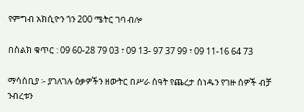የምግብ አክሲዮን ጎን 200 ሜትር ገባ ብሎ

በስልክ ቁጥር : 09 60-28 79 03 ፣ 09 13- 97 37 99 ፣ 09 11-16 64 73

ማሳሰቢያ ፡- ያገለገሉ ዕቃዎችን ዘውትር በሥራ ሰዓት የጨረታ ሰነዱን የገዙ ሰዎች ብቻ ንብረቱን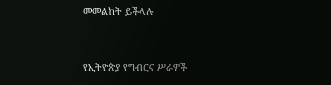መመልከት ይችላሉ



የኢትዮጵያ የግብርና ሥራዎች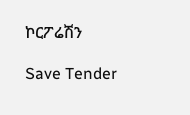ኮርፖሬሽን

Save Tender